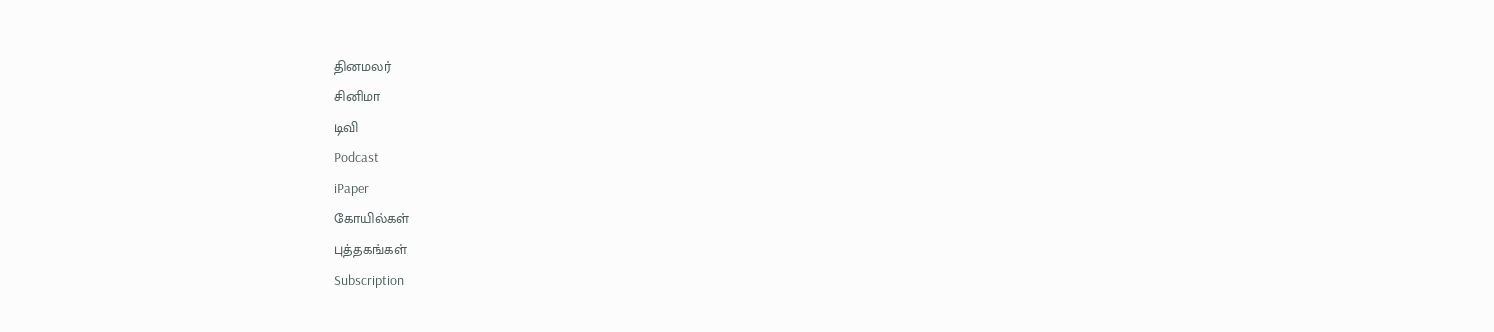தினமலர்
சினிமா
டிவி
Podcast
iPaper
கோயில்கள்
புத்தகங்கள்
Subscription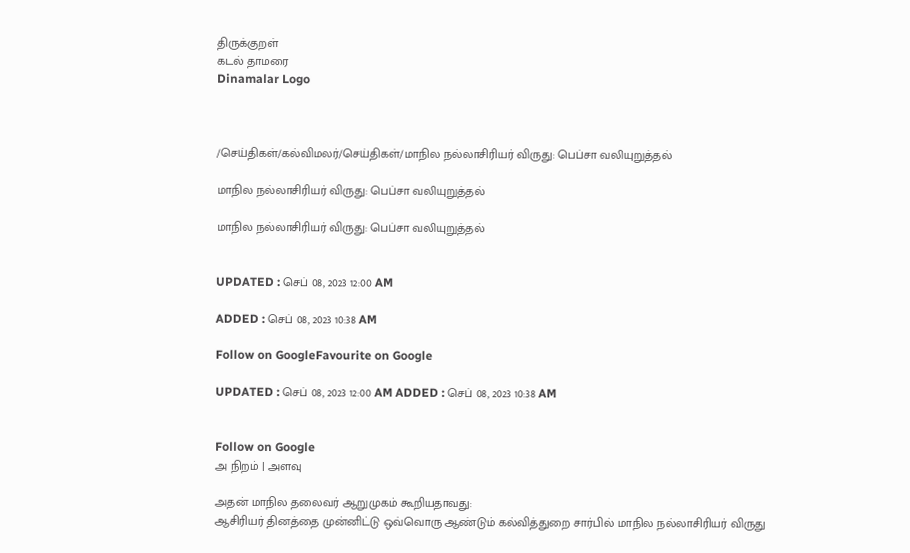திருக்குறள்
கடல் தாமரை
Dinamalar Logo



/செய்திகள்/கல்விமலர்/செய்திகள்/மாநில நல்லாசிரியர் விருது: பெப்சா வலியுறுத்தல்

மாநில நல்லாசிரியர் விருது: பெப்சா வலியுறுத்தல்

மாநில நல்லாசிரியர் விருது: பெப்சா வலியுறுத்தல்


UPDATED : செப் 08, 2023 12:00 AM

ADDED : செப் 08, 2023 10:38 AM

Follow on GoogleFavourite on Google

UPDATED : செப் 08, 2023 12:00 AM ADDED : செப் 08, 2023 10:38 AM


Follow on Google
அ நிறம் | அளவு

அதன் மாநில தலைவர் ஆறுமுகம் கூறியதாவது:
ஆசிரியர் தினத்தை முன்னிட்டு ஒவ்வொரு ஆண்டும் கல்வித்துறை சார்பில் மாநில நல்லாசிரியர் விருது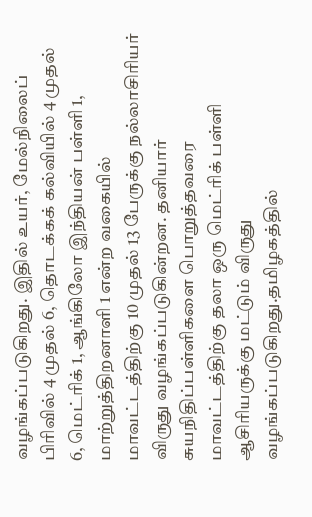வழங்கப்படுகிறது. இதில் உயர், மேல்நிலைப் பிரிவில் 4 முதல் 6, தொடக்கக் கல்வியில் 4 முதல் 6, மெட்ரிக் 1, ஆங்கிலோ இந்தியன் பள்ளி 1, மாற்றுத்திறனாளி 1 என்ற வகையில் மாவட்டத்திற்கு 10 முதல் 13 பேருக்கு நல்லாசிரியர் விருது வழங்கப்படுகின்றன. தனியார் சுயநிதிப்பள்ளிகளை பொறுத்தவரை மாவட்டத்திற்கு தலா ஒரு மெட்ரிக் பள்ளி ஆசிரியருக்கு மட்டும் விருது வழங்கப்படுகிறது.தமிழகத்தில்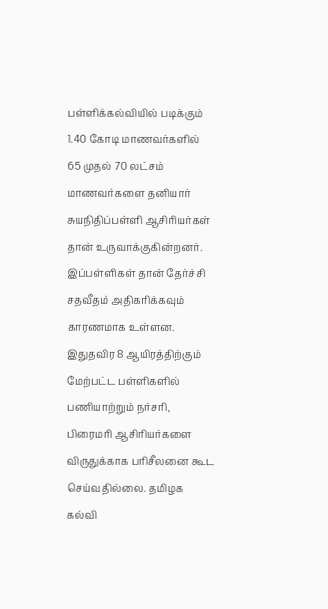பள்ளிக்கல்வியில் படிக்கும் 1.40 கோடி மாணவர்களில் 65 முதல் 70 லட்சம் மாணவர்களை தனியார் சுயநிதிப்பள்ளி ஆசிரியர்கள் தான் உருவாக்குகின்றனர். இப்பள்ளிகள் தான் தேர்ச்சி சதவீதம் அதிகரிக்கவும் காரணமாக உள்ளன. இதுதவிர 8 ஆயிரத்திற்கும் மேற்பட்ட பள்ளிகளில் பணியாற்றும் நர்சரி, பிரைமரி ஆசிரியர்களை விருதுக்காக பரிசீலனை கூட செய்வதில்லை. தமிழக கல்வி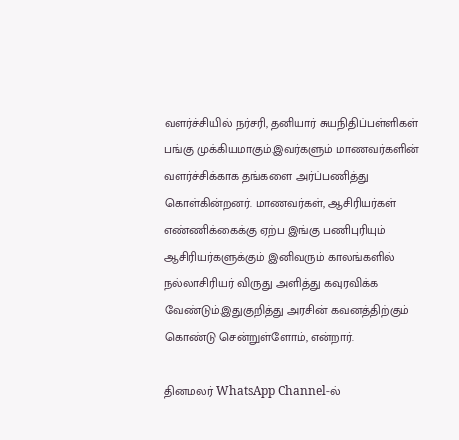வளர்ச்சியில் நர்சரி, தனியார் சுயநிதிப்பள்ளிகள் பங்கு முக்கியமாகும்.இவர்களும் மாணவர்களின் வளர்ச்சிக்காக தங்களை அர்ப்பணித்து கொள்கின்றனர். மாணவர்கள், ஆசிரியர்கள் எண்ணிக்கைக்கு ஏற்ப இங்கு பணிபுரியும் ஆசிரியர்களுக்கும் இனிவரும் காலங்களில் நல்லாசிரியர் விருது அளித்து கவுரவிக்க வேண்டும்.இதுகுறித்து அரசின் கவனத்திற்கும் கொண்டு சென்றுள்ளோம், என்றார்.

தினமலர் WhatsApp Channel-ல்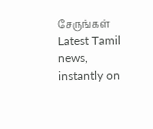சேருங்கள்
Latest Tamil news, instantly on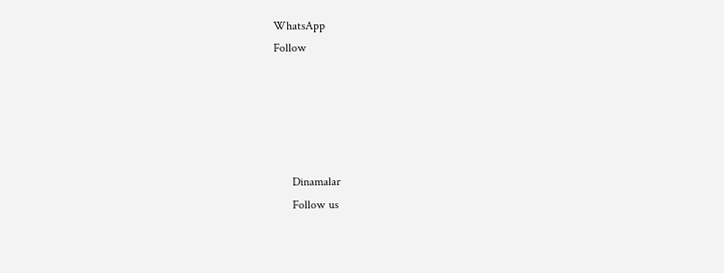WhatsApp
Follow





      Dinamalar
      Follow us